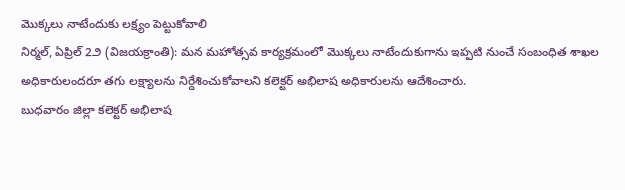మొక్కలు నాటేందుకు లక్ష్యం పెట్టుకోవాలి
నిర్మల్, ఏప్రిల్ 2౨ (విజయక్రాంతి): మన మహోత్సవ కార్యక్రమంలో మొక్కలు నాటేందుకుగాను ఇప్పటి నుంచే సంబంధిత శాఖల అధికారులందరూ తగు లక్ష్యాలను నిర్దేశించుకోవాలని కలెక్టర్ అభిలాష అధికారులను ఆదేశించారు.
బుధవారం జిల్లా కలెక్టర్ అభిలాష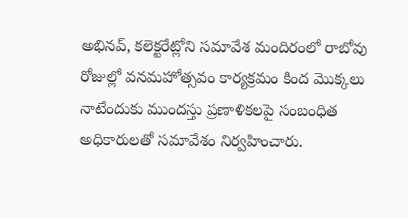అభినవ్, కలెక్టరేట్లోని సమావేశ మందిరంలో రాబోవు రోజుల్లో వనమహోత్సవం కార్యక్రమం కింద మొక్కలు నాటేందుకు ముందస్తు ప్రణాళికలపై సంబంధిత అధికారులతో సమావేశం నిర్వహించారు.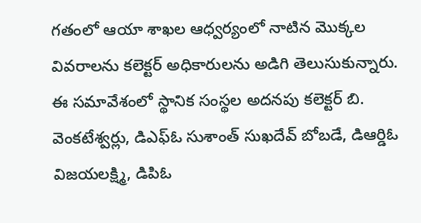గతంలో ఆయా శాఖల ఆధ్వర్యంలో నాటిన మొక్కల వివరాలను కలెక్టర్ అధికారులను అడిగి తెలుసుకున్నారు. ఈ సమావేశంలో స్థానిక సంస్థల అదనపు కలెక్టర్ బి. వెంకటేశ్వర్లు, డిఎఫ్ఓ సుశాంత్ సుఖదేవ్ బోబడే, డిఆర్డిఓ విజయలక్ష్మి, డిపిఓ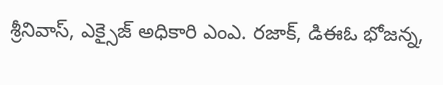శ్రీనివాస్, ఎక్సైజ్ అధికారి ఎంఎ. రజాక్, డిఈఓ భోజన్న,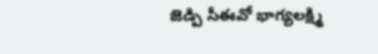జెడ్పి సీఈవో భాగ్యలక్ష్మి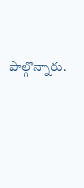పాల్గొన్నారు.